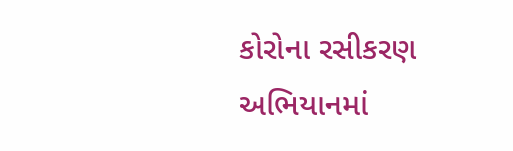કોરોના રસીકરણ અભિયાનમાં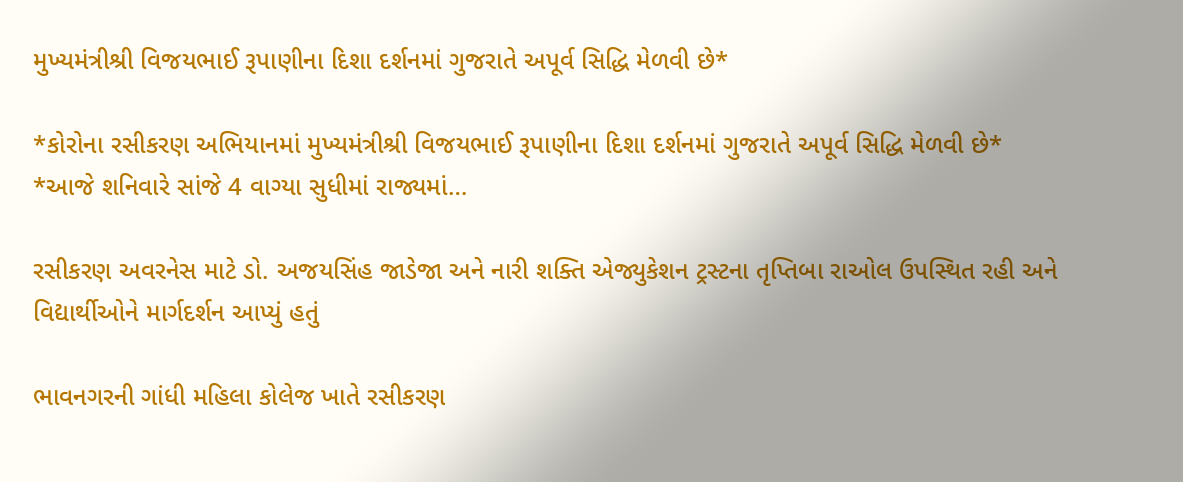મુખ્યમંત્રીશ્રી વિજયભાઈ રૂપાણીના દિશા દર્શનમાં ગુજરાતે અપૂર્વ સિદ્ધિ મેળવી છે*

*કોરોના રસીકરણ અભિયાનમાં મુખ્યમંત્રીશ્રી વિજયભાઈ રૂપાણીના દિશા દર્શનમાં ગુજરાતે અપૂર્વ સિદ્ધિ મેળવી છે* *આજે શનિવારે સાંજે 4 વાગ્યા સુધીમાં રાજ્યમાં…

રસીકરણ અવરનેસ માટે ડો. અજયસિંહ જાડેજા અને નારી શક્તિ એજ્યુકેશન ટ્રસ્ટના તૃપ્તિબા રાઓલ ઉપસ્થિત રહી અને વિદ્યાર્થીઓને માર્ગદર્શન આપ્યું હતું

ભાવનગરની ગાંધી મહિલા કોલેજ ખાતે રસીકરણ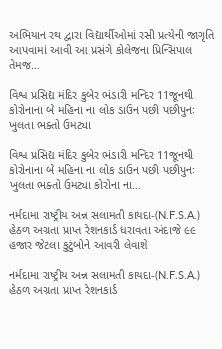અભિયાન રથ દ્વારા વિદ્યાર્થીઓમાં રસી પ્રત્યેની જાગૃતિ આપવામાં આવી આ પ્રસંગે કોલેજના પ્રિન્સિપાલ તેમજ…

વિશ્વ પ્રસિદ્ય મંદિર કુબેર ભંડારી મન્દિર 11જૂનથી કોરોનાના બે મહિના ના લોક ડાઉન પછી પછીપુનઃ ખુલતા ભક્તો ઉમટ્યા

વિશ્વ પ્રસિદ્ય મંદિર કુબેર ભંડારી મન્દિર 11જૂનથી કોરોનાના બે મહિના ના લોક ડાઉન પછી પછીપુનઃ ખુલતા ભક્તો ઉમટ્યા કોરોના ના…

નર્મદામા રાષ્ટ્રીય અન્ન સલામતી કાયદા-(N.F.S.A.) હેઠળ અગ્રતા પ્રાપ્ત રેશનકાર્ડ ધરાવતા અંદાજે ૯૯ હજાર જેટલા કુટુંબોને આવરી લેવાશે

નર્મદામા રાષ્ટ્રીય અન્ન સલામતી કાયદા-(N.F.S.A.) હેઠળ અગ્રતા પ્રાપ્ત રેશનકાર્ડ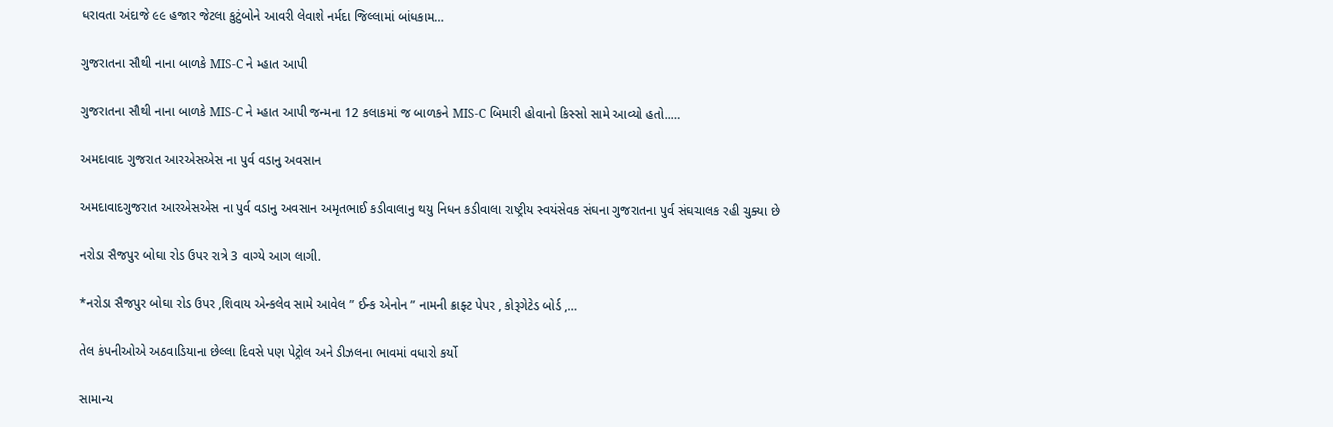ધરાવતા અંદાજે ૯૯ હજાર જેટલા કુટુંબોને આવરી લેવાશે નર્મદા જિલ્લામાં બાંધકામ…

ગુજરાતના સૌથી નાના બાળકે MIS-C ને મ્હાત આપી

ગુજરાતના સૌથી નાના બાળકે MIS-C ને મ્હાત આપી જન્મના 12 કલાકમાં જ બાળકને MIS-C બિમારી હોવાનો કિસ્સો સામે આવ્યો હતો..…

અમદાવાદ ગુજરાત આરએસએસ ના પુર્વ વડાનુ અવસાન

અમદાવાદગુજરાત આરએસએસ ના પુર્વ વડાનુ અવસાન અમૃતભાઈ કડીવાલાનુ થયુ નિધન કડીવાલા રાષ્ટ્રીય સ્વયંસેવક સંઘના ગુજરાતના પુર્વ સંઘચાલક રહી ચુક્યા છે

નરોડા સૈજપુર બોઘા રોડ ઉપર રાત્રે 3 વાગ્યે આગ લાગી.

*નરોડા સૈજપુર બોઘા રોડ ઉપર ,શિવાય એન્કલેવ સામે આવેલ ” ઈન્ક એનોન ” નામની ક્રાફ્ટ પેપર , કોરૂગેટેડ બોર્ડ ,…

તેલ કંપનીઓએ અઠવાડિયાના છેલ્લા દિવસે પણ પેટ્રોલ અને ડીઝલના ભાવમાં વધારો કર્યો

સામાન્ય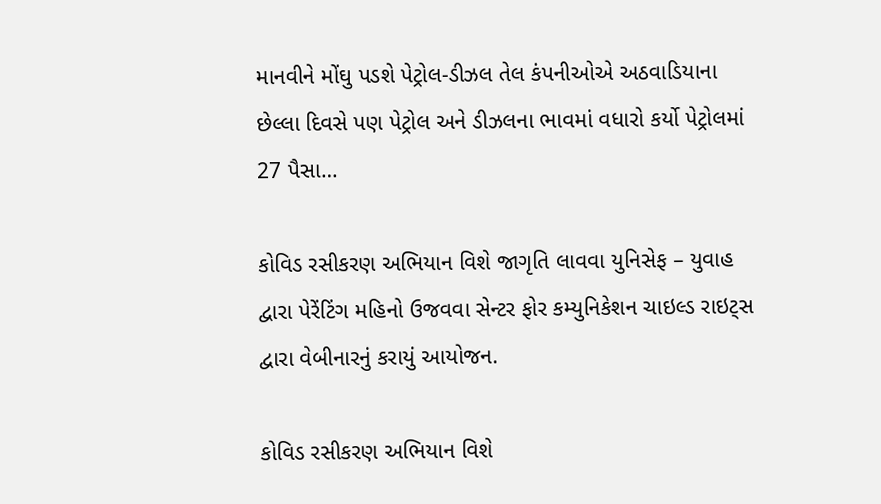માનવીને મોંઘુ પડશે પેટ્રોલ-ડીઝલ તેલ કંપનીઓએ અઠવાડિયાના છેલ્લા દિવસે પણ પેટ્રોલ અને ડીઝલના ભાવમાં વધારો કર્યો પેટ્રોલમાં 27 પૈસા…

કોવિડ રસીકરણ અભિયાન વિશે જાગૃતિ લાવવા યુનિસેફ – યુવાહ દ્વારા પેરેંટિંગ મહિનો ઉજવવા સેન્ટર ફોર કમ્યુનિકેશન ચાઇલ્ડ રાઇટ્સ દ્વારા વેબીનારનું કરાયું આયોજન.

કોવિડ રસીકરણ અભિયાન વિશે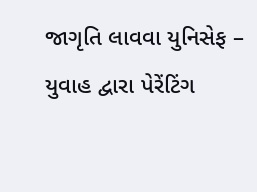જાગૃતિ લાવવા યુનિસેફ – યુવાહ દ્વારા પેરેંટિંગ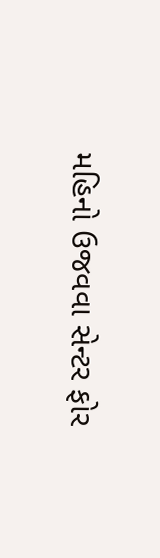મહિનો ઉજવવા સેન્ટર ફોર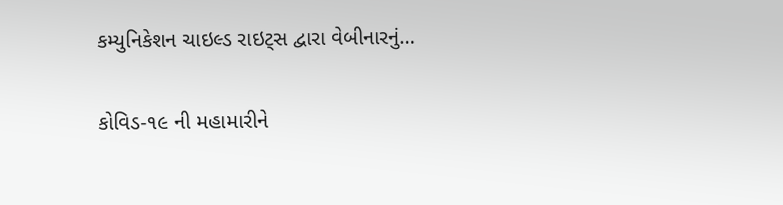કમ્યુનિકેશન ચાઇલ્ડ રાઇટ્સ દ્વારા વેબીનારનું…

કોવિડ-૧૯ ની મહામારીને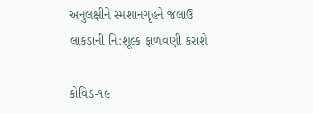અનુલક્ષીને સ્મશાનગૃહને જલાઉ લાકડાની નિ:શૂલ્ક ફાળવણી કરાશે

કોવિડ-૧૯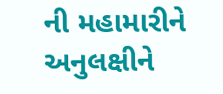ની મહામારીને અનુલક્ષીને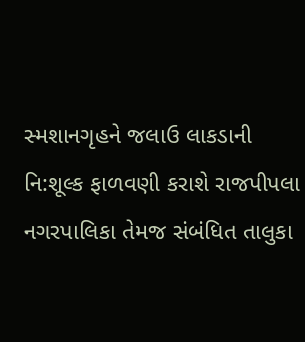સ્મશાનગૃહને જલાઉ લાકડાની નિ:શૂલ્ક ફાળવણી કરાશે રાજપીપલા નગરપાલિકા તેમજ સંબંધિત તાલુકા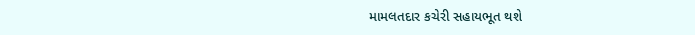મામલતદાર કચેરી સહાયભૂત થશે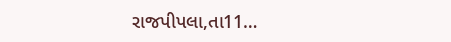રાજપીપલા,તા11…